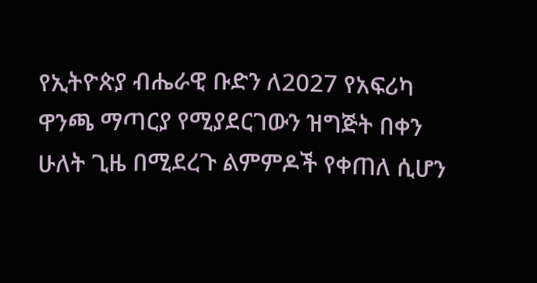የኢትዮጵያ ብሔራዊ ቡድን ለ2027 የአፍሪካ ዋንጫ ማጣርያ የሚያደርገውን ዝግጅት በቀን ሁለት ጊዜ በሚደረጉ ልምምዶች የቀጠለ ሲሆን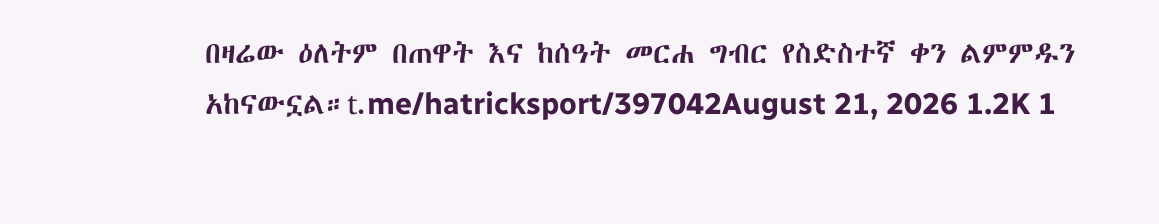በዛሬው ዕለትም በጠዋት እና ከሰዓት መርሐ ግብር የስድስተኛ ቀን ልምምዱን አከናውኗል።t.me/hatricksport/397042August 21, 2026 1.2K 1